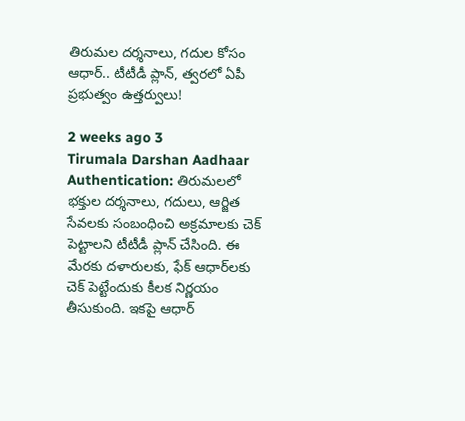తిరుమల దర్శనాలు, గదుల కోసం ఆధార్.. టీటీడీ ప్లాన్, త్వరలో ఏపీ ప్రభుత్వం ఉత్తర్వులు!

2 weeks ago 3
Tirumala Darshan Aadhaar Authentication: తిరుమలలో భక్తుల దర్శనాలు, గదులు, ఆర్జిత సేవలకు సంబంధించి అక్రమాలకు చెక్ పెట్టాలని టీటీడీ ప్లాన్ చేసింది. ఈ మేరకు దళారులకు, ఫేక్ ఆధార్‌లకు చెక్ పెట్టేందుకు కీలక నిర్ణయం తీసుకుంది. ఇకపై ఆధార్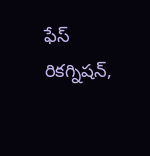ఫేస్‌ రికగ్నిషన్‌,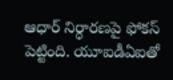ఆధార్‌ నిర్ధారణపై ఫోకస్ పెట్టింది. యూఐడీఏఐతో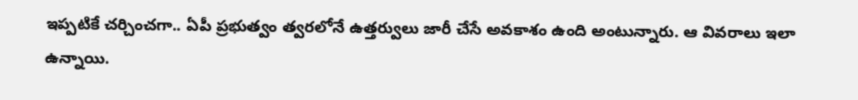ఇప్పటికే చర్చించగా.. ఏపీ ప్రభుత్వం త్వరలోనే ఉత్తర్వులు జారీ చేసే అవకాశం ఉంది అంటున్నారు. ఆ వివరాలు ఇలా ఉన్నాయి.